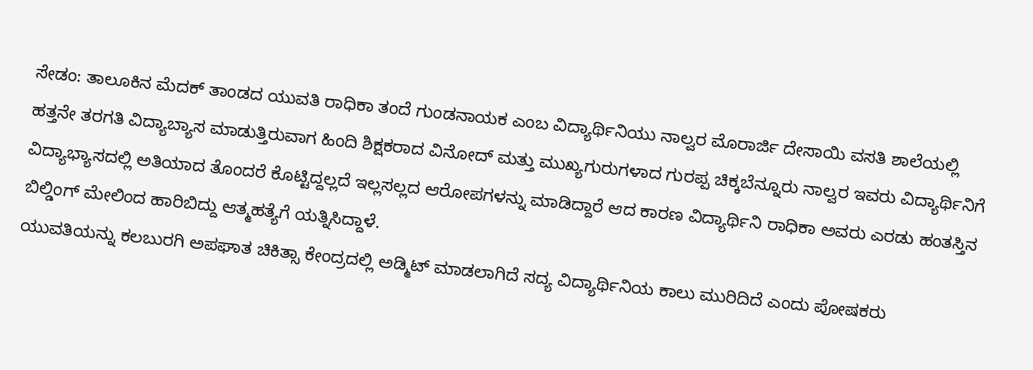ಸೇಡಂ: ತಾಲೂಕಿನ ಮೆದಕ್ ತಾಂಡದ ಯುವತಿ ರಾಧಿಕಾ ತಂದೆ ಗುಂಡನಾಯಕ ಎಂಬ ವಿದ್ಯಾರ್ಥಿನಿಯು ನಾಲ್ವರ ಮೊರಾರ್ಜಿ ದೇಸಾಯಿ ವಸತಿ ಶಾಲೆಯಲ್ಲಿ ಹತ್ತನೇ ತರಗತಿ ವಿದ್ಯಾಬ್ಯಾಸ ಮಾಡುತ್ತಿರುವಾಗ ಹಿಂದಿ ಶಿಕ್ಷಕರಾದ ವಿನೋದ್ ಮತ್ತು ಮುಖ್ಯಗುರುಗಳಾದ ಗುರಪ್ಪ ಚಿಕ್ಕಬೆನ್ನೂರು ನಾಲ್ವರ ಇವರು ವಿದ್ಯಾರ್ಥಿನಿಗೆ ವಿದ್ಯಾಭ್ಯಾಸದಲ್ಲಿ ಅತಿಯಾದ ತೊಂದರೆ ಕೊಟ್ಟಿದ್ದಲ್ಲದೆ ಇಲ್ಲಸಲ್ಲದ ಆರೋಪಗಳನ್ನು ಮಾಡಿದ್ದಾರೆ ಆದ ಕಾರಣ ವಿದ್ಯಾರ್ಥಿನಿ ರಾಧಿಕಾ ಅವರು ಎರಡು ಹಂತಸ್ತಿನ ಬಿಲ್ಡಿಂಗ್ ಮೇಲಿಂದ ಹಾರಿಬಿದ್ದು ಆತ್ಮಹತ್ಯೆಗೆ ಯತ್ನಿಸಿದ್ದಾಳೆ.
ಯುವತಿಯನ್ನು ಕಲಬುರಗಿ ಅಪಘಾತ ಚಿಕಿತ್ಸಾ ಕೇಂದ್ರದಲ್ಲಿ ಅಡ್ಮಿಟ್ ಮಾಡಲಾಗಿದೆ ಸದ್ಯ ವಿದ್ಯಾರ್ಥಿನಿಯ ಕಾಲು ಮುರಿದಿದೆ ಎಂದು ಪೋಷಕರು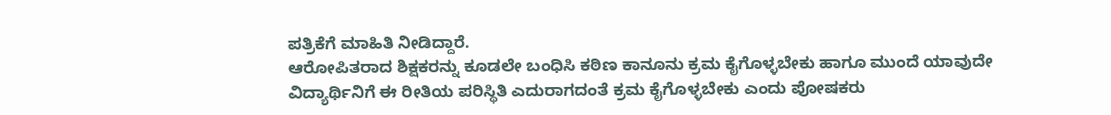ಪತ್ರಿಕೆಗೆ ಮಾಹಿತಿ ನೀಡಿದ್ದಾರೆ.
ಆರೋಪಿತರಾದ ಶಿಕ್ಷಕರನ್ನು ಕೂಡಲೇ ಬಂಧಿಸಿ ಕಠಿಣ ಕಾನೂನು ಕ್ರಮ ಕೈಗೊಳ್ಳಬೇಕು ಹಾಗೂ ಮುಂದೆ ಯಾವುದೇ ವಿದ್ಯಾರ್ಥಿನಿಗೆ ಈ ರೀತಿಯ ಪರಿಸ್ಥಿತಿ ಎದುರಾಗದಂತೆ ಕ್ರಮ ಕೈಗೊಳ್ಳಬೇಕು ಎಂದು ಪೋಷಕರು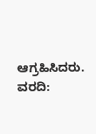ಆಗ್ರಹಿಸಿದರು.
ವರದಿ: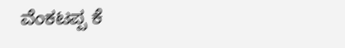ವೆಂಕಟಪ್ಪ ಕೆ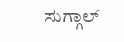ಸುಗ್ಗಾಲ್